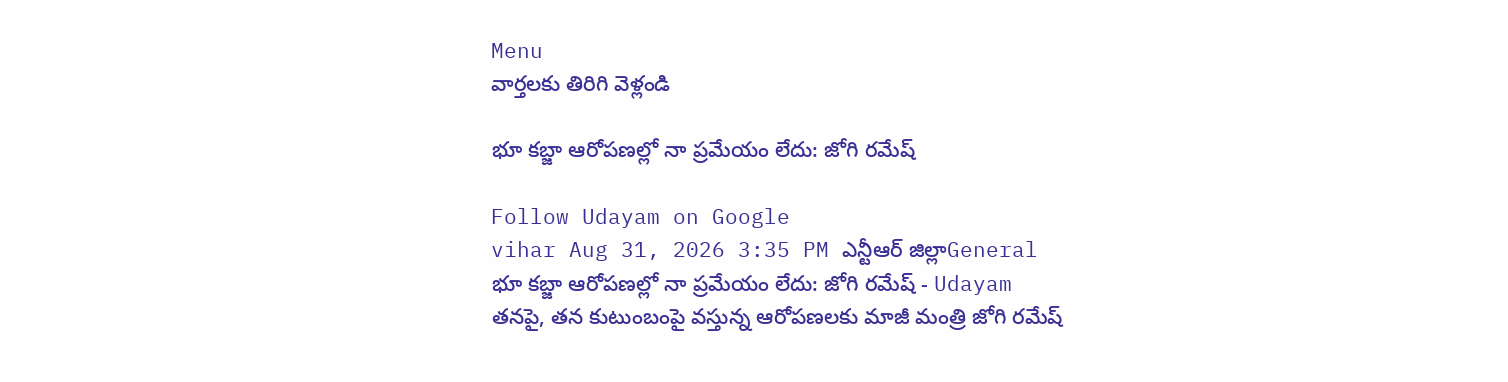Menu
వార్తలకు తిరిగి వెళ్లండి

భూ కబ్జా ఆరోపణల్లో నా ప్రమేయం లేదు: జోగి రమేష్

Follow Udayam on Google
vihar Aug 31, 2026 3:35 PM ఎన్టీఆర్ జిల్లాGeneral
భూ కబ్జా ఆరోపణల్లో నా ప్రమేయం లేదు: జోగి రమేష్ - Udayam
తనపై, తన కుటుంబంపై వస్తున్న ఆరోపణలకు మాజీ మంత్రి జోగి రమేష్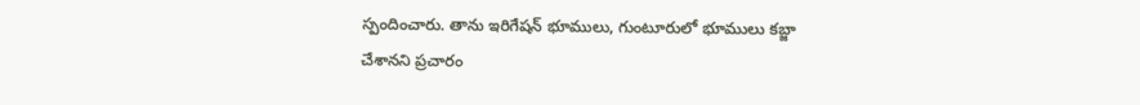స్పందించారు. తాను ఇరిగేషన్‌ భూములు, గుంటూరులో భూములు కబ్జా చేశానని ప్రచారం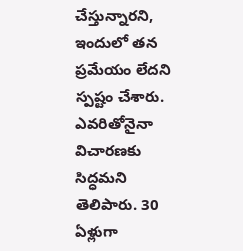చేస్తున్నారని, ఇందులో తన ప్రమేయం లేదని స్పష్టం చేశారు. ఎవరితోనైనా విచారణకు సిద్ధమని తెలిపారు. 30 ఏళ్లుగా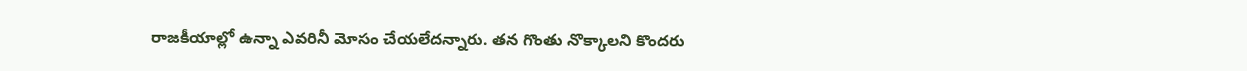రాజకీయాల్లో ఉన్నా ఎవరినీ మోసం చేయలేదన్నారు. తన గొంతు నొక్కాలని కొందరు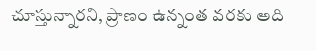చూస్తున్నారని, ప్రాణం ఉన్నంత వరకు అది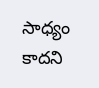సాధ్యం కాదని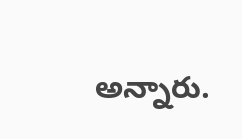అన్నారు.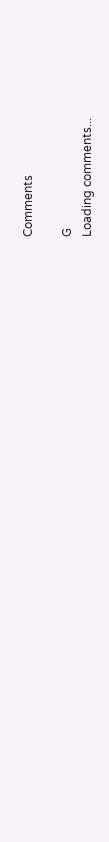Comments

G
Loading comments...